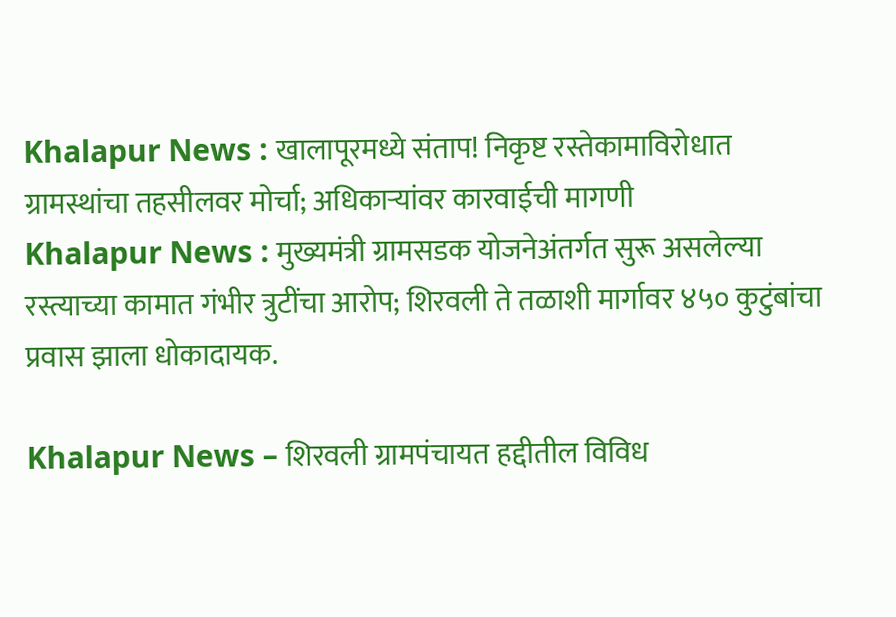Khalapur News : खालापूरमध्ये संताप! निकृष्ट रस्तेकामाविरोधात ग्रामस्थांचा तहसीलवर मोर्चा; अधिकाऱ्यांवर कारवाईची मागणी
Khalapur News : मुख्यमंत्री ग्रामसडक योजनेअंतर्गत सुरू असलेल्या रस्त्याच्या कामात गंभीर त्रुटींचा आरोप; शिरवली ते तळाशी मार्गावर ४५० कुटुंबांचा प्रवास झाला धोकादायक.

Khalapur News – शिरवली ग्रामपंचायत हद्दीतील विविध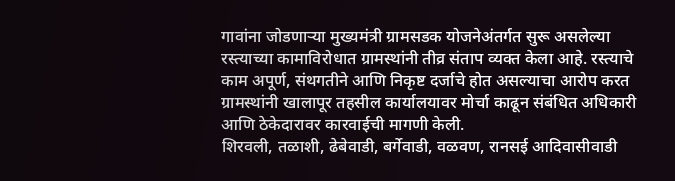गावांना जोडणाऱ्या मुख्यमंत्री ग्रामसडक योजनेअंतर्गत सुरू असलेल्या रस्त्याच्या कामाविरोधात ग्रामस्थांनी तीव्र संताप व्यक्त केला आहे. रस्त्याचे काम अपूर्ण, संथगतीने आणि निकृष्ट दर्जाचे होत असल्याचा आरोप करत ग्रामस्थांनी खालापूर तहसील कार्यालयावर मोर्चा काढून संबंधित अधिकारी आणि ठेकेदारावर कारवाईची मागणी केली.
शिरवली, तळाशी, ढेबेवाडी, बर्गेवाडी, वळवण, रानसई आदिवासीवाडी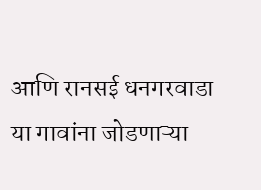आणि रानसई धनगरवाडा या गावांना जोडणाऱ्या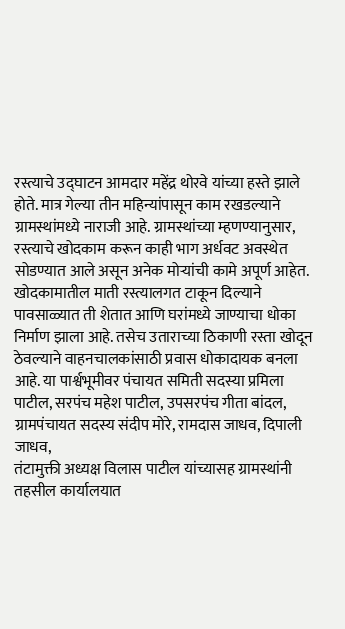रस्त्याचे उद्घाटन आमदार महेंद्र थोरवे यांच्या हस्ते झाले होते. मात्र गेल्या तीन महिन्यांपासून काम रखडल्याने ग्रामस्थांमध्ये नाराजी आहे. ग्रामस्थांच्या म्हणण्यानुसार, रस्त्याचे खोदकाम करून काही भाग अर्धवट अवस्थेत सोडण्यात आले असून अनेक मोऱ्यांची कामे अपूर्ण आहेत.
खोदकामातील माती रस्त्यालगत टाकून दिल्याने पावसाळ्यात ती शेतात आणि घरांमध्ये जाण्याचा धोका निर्माण झाला आहे. तसेच उताराच्या ठिकाणी रस्ता खोदून ठेवल्याने वाहनचालकांसाठी प्रवास धोकादायक बनला आहे. या पार्श्वभूमीवर पंचायत समिती सदस्या प्रमिला पाटील, सरपंच महेश पाटील, उपसरपंच गीता बांदल, ग्रामपंचायत सदस्य संदीप मोरे, रामदास जाधव, दिपाली जाधव,
तंटामुक्ती अध्यक्ष विलास पाटील यांच्यासह ग्रामस्थांनी तहसील कार्यालयात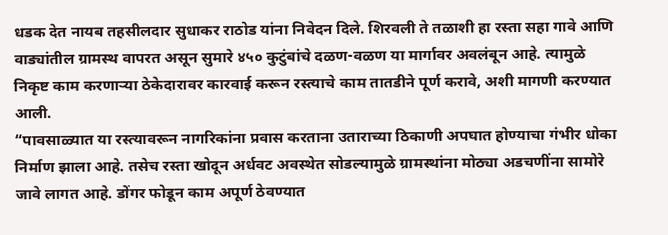धडक देत नायब तहसीलदार सुधाकर राठोड यांना निवेदन दिले. शिरवली ते तळाशी हा रस्ता सहा गावे आणि वाड्यांतील ग्रामस्थ वापरत असून सुमारे ४५० कुटुंबांचे दळण-वळण या मार्गावर अवलंबून आहे. त्यामुळे निकृष्ट काम करणाऱ्या ठेकेदारावर कारवाई करून रस्त्याचे काम तातडीने पूर्ण करावे, अशी मागणी करण्यात आली.
“पावसाळ्यात या रस्त्यावरून नागरिकांना प्रवास करताना उताराच्या ठिकाणी अपघात होण्याचा गंभीर धोका निर्माण झाला आहे. तसेच रस्ता खोदून अर्धवट अवस्थेत सोडल्यामुळे ग्रामस्थांना मोठ्या अडचणींना सामोरे जावे लागत आहे. डोंगर फोडून काम अपूर्ण ठेवण्यात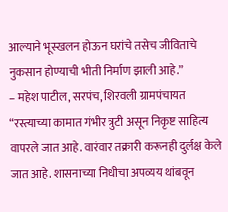आल्याने भूस्खलन होऊन घरांचे तसेच जीविताचे नुकसान होण्याची भीती निर्माण झाली आहे.”
– महेश पाटील, सरपंच, शिरवली ग्रामपंचायत
“रस्त्याच्या कामात गंभीर त्रुटी असून निकृष्ट साहित्य वापरले जात आहे. वारंवार तक्रारी करूनही दुर्लक्ष केले जात आहे. शासनाच्या निधीचा अपव्यय थांबवून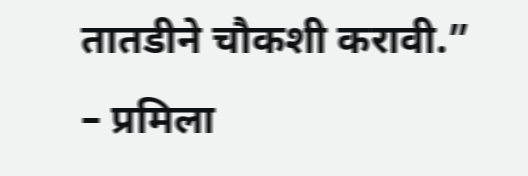तातडीने चौकशी करावी.”
– प्रमिला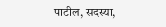पाटील, सदस्या,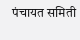पंचायत समिती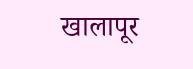खालापूर